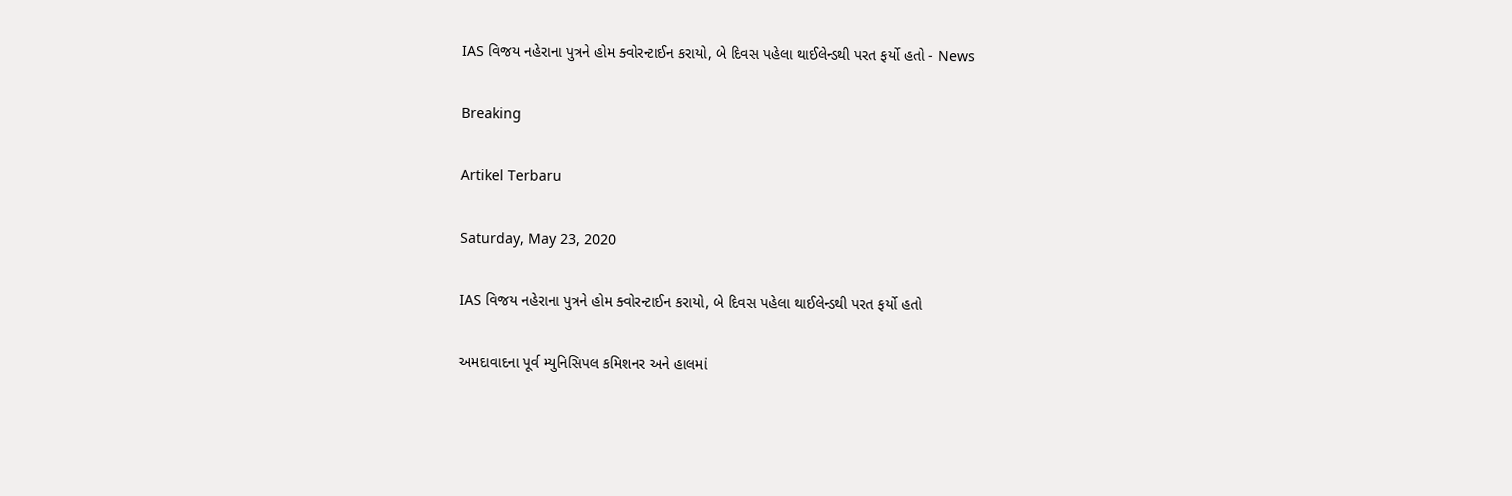IAS વિજય નહેરાના પુત્રને હોમ ક્વોરન્ટાઈન કરાયો, બે દિવસ પહેલા થાઈલેન્ડથી પરત ફર્યો હતો - News

Breaking

Artikel Terbaru

Saturday, May 23, 2020

IAS વિજય નહેરાના પુત્રને હોમ ક્વોરન્ટાઈન કરાયો, બે દિવસ પહેલા થાઈલેન્ડથી પરત ફર્યો હતો

અમદાવાદના પૂર્વ મ્યુનિસિપલ કમિશનર અને હાલમાં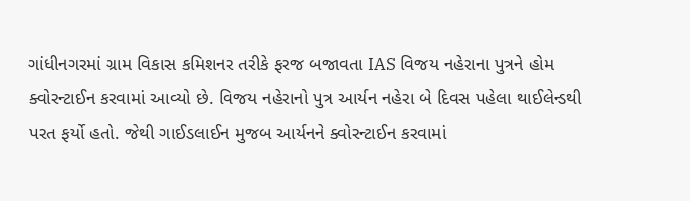ગાંધીનગરમાં ગ્રામ વિકાસ કમિશનર તરીકે ફરજ બજાવતા IAS વિજય નહેરાના પુત્રને હોમ ક્વોરન્ટાઈન કરવામાં આવ્યો છે. વિજય નહેરાનો પુત્ર આર્યન નહેરા બે દિવસ પહેલા થાઈલેન્ડથી પરત ફર્યો હતો. જેથી ગાઈડલાઈન મુજબ આર્યનને ક્વોરન્ટાઈન કરવામાં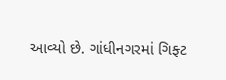આવ્યો છે. ગાંધીનગરમાં ગિફ્ટ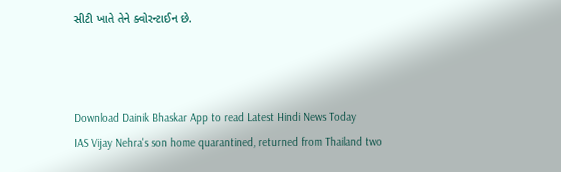સીટી ખાતે તેને ક્વોરન્ટાઈન છે.



Download Dainik Bhaskar App to read Latest Hindi News Today
IAS Vijay Nehra's son home quarantined, returned from Thailand two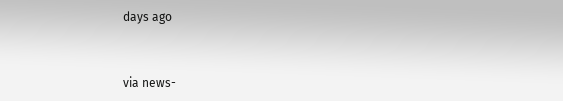days ago


via news-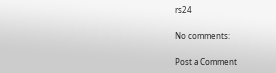rs24

No comments:

Post a Comment